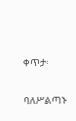ቀጥታ፡

ባለሥልጣኑ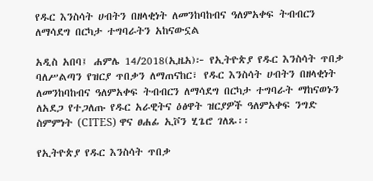የዱር እንስሳት ሀብትን በዘላቂነት ለመንከባከብና ዓለምአቀፍ ትብብርን ለማሳደግ በርካታ ተግባራትን አከናውኗል

አዲስ አበባ፤ ሐምሌ 14/2018(ኢዜአ)፦ የኢትዮጵያ የዱር እንስሳት ጥበቃ ባለሥልጣን የዝርያ ጥበቃን ለማጠናከር፣ የዱር እንስሳት ሀብትን በዘላቂነት ለመንከባከብና ዓለምአቀፍ ትብብርን ለማሳደግ በርካታ ተግባራት ማከናወኑን ለአደጋ የተጋለጡ የዱር አራዊትና ዕፅዋት ዝርያዎች ዓለምአቀፍ ንግድ ስምምነት (CITES) ዋና ፀሐፊ ኢቮን ሂጌሮ ገለጹ፡፡

የኢትዮጵያ የዱር እንስሳት ጥበቃ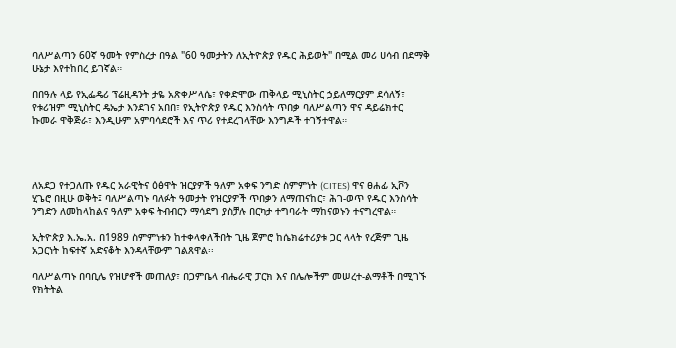ባለሥልጣን 60ኛ ዓመት የምስረታ በዓል "60 ዓመታትን ለኢትዮጵያ የዱር ሕይወት" በሚል መሪ ሀሳብ በደማቅ ሁኔታ እየተከበረ ይገኛል።

በበዓሉ ላይ የኢፌዴሪ ፕሬዚዳንት ታዬ አጽቀሥላሴ፣ የቀድሞው ጠቅላይ ሚኒስትር ኃይለማርያም ደሳለኝ፣ የቱሪዝም ሚኒስትር ዴኤታ እንደገና አበበ፣ የኢትዮጵያ የዱር እንስሳት ጥበቃ ባለሥልጣን ዋና ዳይሬክተር ኩመራ ዋቅጅራ፣ እንዲሁም አምባሳደሮች እና ጥሪ የተደረገላቸው እንግዶች ተገኝተዋል።




ለአደጋ የተጋለጡ የዱር አራዊትና ዕፅዋት ዝርያዎች ዓለም አቀፍ ንግድ ስምምነት (CITES) ዋና ፀሐፊ ኢቮን ሂጌሮ በዚሁ ወቅት፤ ባለሥልጣኑ ባለፉት ዓመታት የዝርያዎች ጥበቃን ለማጠናከር፣ ሕገ-ወጥ የዱር እንስሳት ንግድን ለመከላከልና ዓለም አቀፍ ትብብርን ማሳደግ ያስቻሉ በርካታ ተግባራት ማከናወኑን ተናግረዋል።

ኢትዮጵያ እ.ኤ.አ. በ1989 ስምምነቱን ከተቀላቀለችበት ጊዜ ጀምሮ ከሴክሬተሪያቱ ጋር ላላት የረጅም ጊዜ አጋርነት ከፍተኛ አድናቆት እንዳላቸውም ገልጸዋል፡፡

ባለሥልጣኑ በባቢሌ የዝሆኖች መጠለያ፣ በጋምቤላ ብሔራዊ ፓርክ እና በሌሎችም መሠረተ-ልማቶች በሚገኙ የክትትል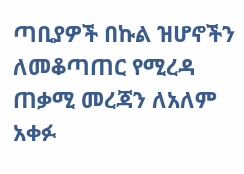ጣቢያዎች በኩል ዝሆኖችን ለመቆጣጠር የሚረዳ ጠቃሚ መረጃን ለአለም አቀፉ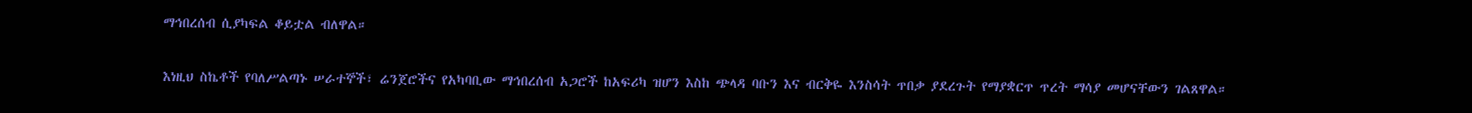ማኅበረሰብ ሲያካፍል ቆይቷል ብለዋል።

እነዚህ ስኬቶች የባለሥልጣኑ ሠራተኞች፣ ሬንጀሮችና የአካባቢው ማኅበረሰብ አጋሮች ከአፍሪካ ዝሆን እስከ ጭላዳ ባቡን እና ብርቅዬ እንስሳት ጥበቃ ያደረጉት የማያቋርጥ ጥረት ማሳያ መሆናቸውን ገልጸዋል።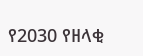የ2030 የዘላቂ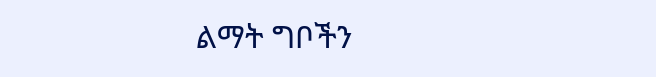ልማት ግቦችን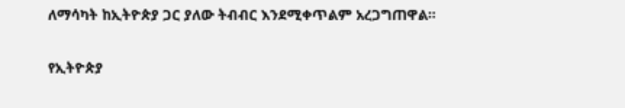ለማሳካት ከኢትዮጵያ ጋር ያለው ትብብር እንደሚቀጥልም አረጋግጠዋል፡፡

የኢትዮጵያ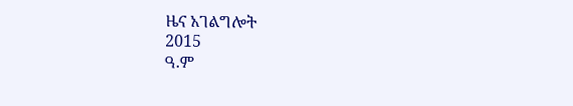ዜና አገልግሎት
2015
ዓ.ም